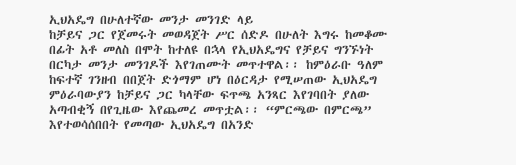ኢህአዴግ በሁለተኛው መንታ መንገድ ላይ
ከቻይና ጋር የጀመሩት መወዳጀት ሥር ሰድዶ በሁለት እግሩ ከመቆሙ በፊት አቶ መለስ በሞት ከተለዩ በኋላ የኢህአዴግና የቻይና ግንኙነት በርካታ መንታ መንገዶች እየገጠሙት መጥተዋል፡፡ ከምዕራቡ ዓለም ከፍተኛ ገንዘብ በበጀት ድጎማም ሆነ በዕርዳታ የሚሠጠው ኢህአዴግ ምዕራባውያን ከቻይና ጋር ካላቸው ፍጥጫ አንጻር እየገባበት ያለው አጣብቂኝ በየጊዜው እየጨመረ መጥቷል፡፡ “ምርጫው በምርጫ” እየተወሳሰበበት የመጣው ኢህአዴግ በአንድ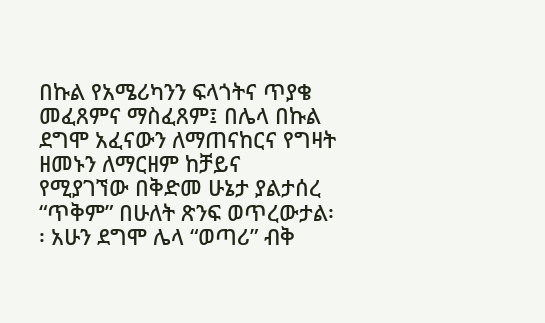በኩል የአሜሪካንን ፍላጎትና ጥያቄ መፈጸምና ማስፈጸም፤ በሌላ በኩል ደግሞ አፈናውን ለማጠናከርና የግዛት ዘመኑን ለማርዘም ከቻይና የሚያገኘው በቅድመ ሁኔታ ያልታሰረ “ጥቅም” በሁለት ጽንፍ ወጥረውታል፡፡ አሁን ደግሞ ሌላ “ወጣሪ” ብቅ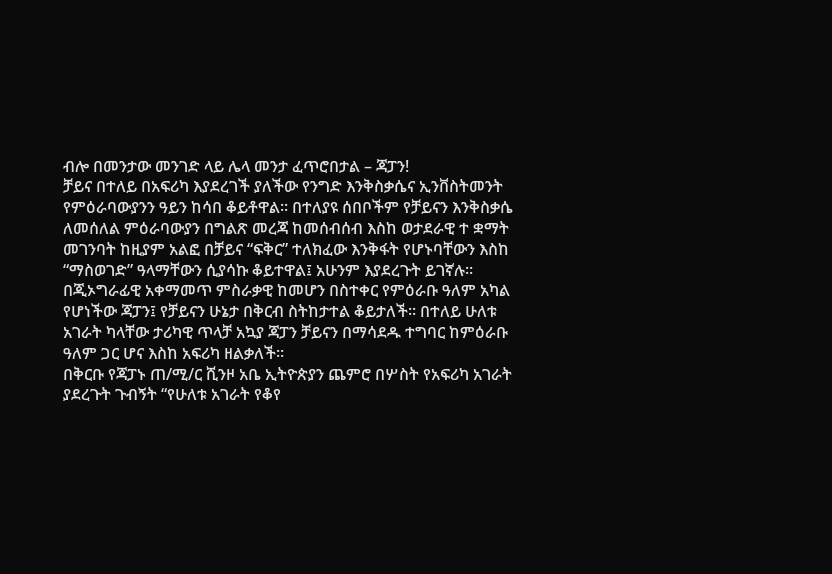ብሎ በመንታው መንገድ ላይ ሌላ መንታ ፈጥሮበታል – ጃፓን!
ቻይና በተለይ በአፍሪካ እያደረገች ያለችው የንግድ እንቅስቃሴና ኢንቨስትመንት የምዕራባውያንን ዓይን ከሳበ ቆይቶዋል፡፡ በተለያዩ ሰበቦችም የቻይናን እንቅስቃሴ ለመሰለል ምዕራባውያን በግልጽ መረጃ ከመሰብሰብ እስከ ወታደራዊ ተ ቋማት መገንባት ከዚያም አልፎ በቻይና “ፍቅር” ተለክፈው እንቅፋት የሆኑባቸውን እስከ “ማስወገድ” ዓላማቸውን ሲያሳኩ ቆይተዋል፤ አሁንም እያደረጉት ይገኛሉ፡፡
በጂኦግራፊዊ አቀማመጥ ምስራቃዊ ከመሆን በስተቀር የምዕራቡ ዓለም አካል የሆነችው ጃፓን፤ የቻይናን ሁኔታ በቅርብ ስትከታተል ቆይታለች፡፡ በተለይ ሁለቱ አገራት ካላቸው ታሪካዊ ጥላቻ አኳያ ጃፓን ቻይናን በማሳደዱ ተግባር ከምዕራቡ ዓለም ጋር ሆና እስከ አፍሪካ ዘልቃለች፡፡
በቅርቡ የጃፓኑ ጠ/ሚ/ር ሺንዞ አቤ ኢትዮጵያን ጨምሮ በሦስት የአፍሪካ አገራት ያደረጉት ጉብኝት “የሁለቱ አገራት የቆየ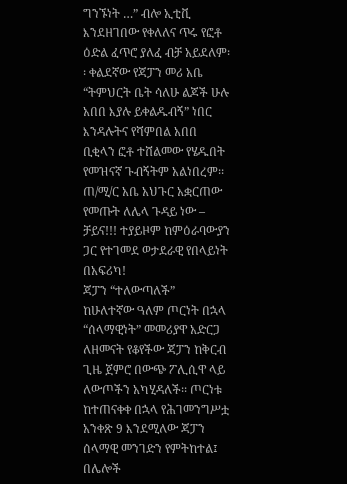ግንኙነት …” ብሎ ኢቲቪ እንደዘገበው የቀለለና ጥሩ የፎቶ ዕድል ፈጥሮ ያለፈ ብቻ አይደለም፡፡ ቀልደኛው የጃፓን መሪ አቤ “ትምህርት ቤት ሳለሁ ልጆች ሁሉ አበበ እያሉ ይቀልዱብኝ” ነበር እንዳሉትና የሻምበል አበበ ቢቂላን ፎቶ ተሸልመው የሄዱበት የመዝናኛ ጉብኝትም አልነበረም፡፡ ጠ/ሚ/ር አቤ አህጉር አቋርጠው የመጡት ለሌላ ጉዳይ ነው – ቻይና!!! ተያይዞም ከምዕራባውያን ጋር የተገመደ ወታደራዊ የበላይነት በአፍሪካ!
ጃፓን “ተለውጣለች”
ከሁለተኛው ዓለም ጦርነት በኋላ “ሰላማዊነት” መመሪያዋ አድርጋ ለዘመናት የቆየችው ጃፓን ከቅርብ ጊዜ ጀምሮ በውጭ ፖሊሲዋ ላይ ለውጦችን አካሂዳለች፡፡ ጦርነቱ ከተጠናቀቀ በኋላ የሕገመንግሥቷ አንቀጽ 9 እንደሚለው ጃፓን ሰላማዊ መንገድን የምትከተል፤ በሌሎች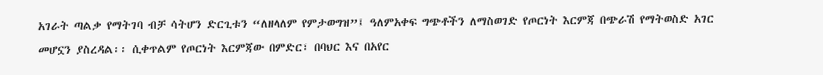አገራት ጣልቃ የማትገባ ብቻ ሳትሆን ድርጊቱን “ለዘላለም የምታወግዝ”፤ ዓለምአቀፍ ግጭቶችን ለማስወገድ የጦርነት እርምጃ በጭራሽ የማትወስድ አገር መሆኗን ያስረዳል፡፡ ሲቀጥልም የጦርነት እርምጃው በምድር፣ በባህር እና በአየር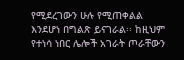የሚደረገውን ሁሉ የሚጠቀልል እንደሆነ በግልጽ ይናገራል፡፡ ከዚህም የተነሳ ነበር ሌሎች አገራት ጦራቸውን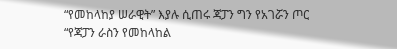“የመከላከያ ሠራዊት” እያሉ ሲጠሩ ጃፓን ግን የአገሯን ጦር “የጃፓን ራስን የመከላከል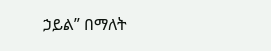ኃይል” በማለት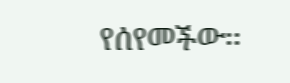የሰየመችው፡፡